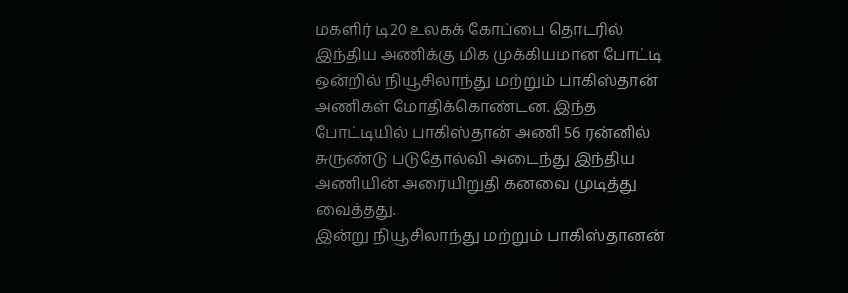மகளிர் டி20 உலகக் கோப்பை தொடரில் இந்திய அணிக்கு மிக முக்கியமான போட்டி ஒன்றில் நியூசிலாந்து மற்றும் பாகிஸ்தான் அணிகள் மோதிக்கொண்டன. இந்த போட்டியில் பாகிஸ்தான் அணி 56 ரன்னில் சுருண்டு படுதோல்வி அடைந்து இந்திய அணியின் அரையிறுதி கனவை முடித்து வைத்தது.
இன்று நியூசிலாந்து மற்றும் பாகிஸ்தானன்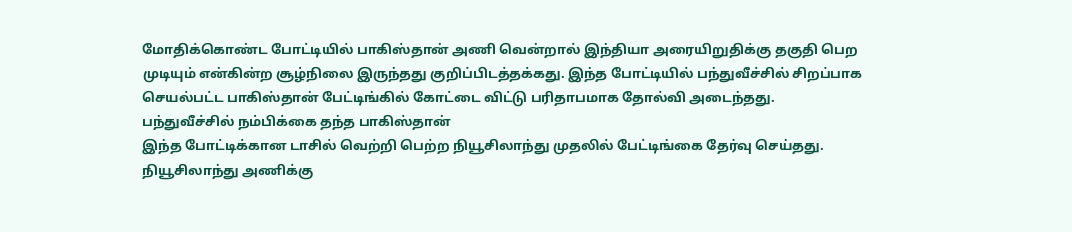மோதிக்கொண்ட போட்டியில் பாகிஸ்தான் அணி வென்றால் இந்தியா அரையிறுதிக்கு தகுதி பெற முடியும் என்கின்ற சூழ்நிலை இருந்தது குறிப்பிடத்தக்கது. இந்த போட்டியில் பந்துவீச்சில் சிறப்பாக செயல்பட்ட பாகிஸ்தான் பேட்டிங்கில் கோட்டை விட்டு பரிதாபமாக தோல்வி அடைந்தது.
பந்துவீச்சில் நம்பிக்கை தந்த பாகிஸ்தான்
இந்த போட்டிக்கான டாசில் வெற்றி பெற்ற நியூசிலாந்து முதலில் பேட்டிங்கை தேர்வு செய்தது. நியூசிலாந்து அணிக்கு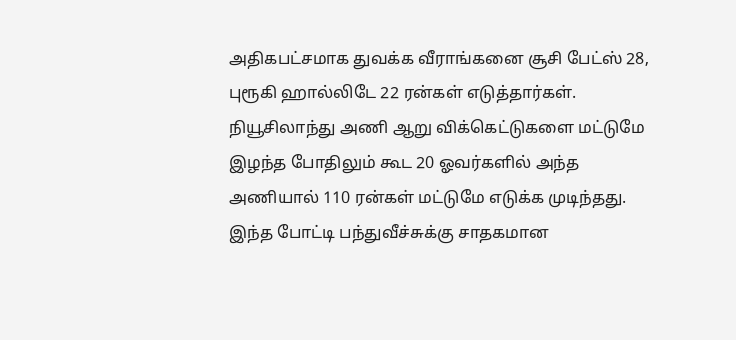அதிகபட்சமாக துவக்க வீராங்கனை சூசி பேட்ஸ் 28, புரூகி ஹால்லிடே 22 ரன்கள் எடுத்தார்கள். நியூசிலாந்து அணி ஆறு விக்கெட்டுகளை மட்டுமே இழந்த போதிலும் கூட 20 ஓவர்களில் அந்த அணியால் 110 ரன்கள் மட்டுமே எடுக்க முடிந்தது.
இந்த போட்டி பந்துவீச்சுக்கு சாதகமான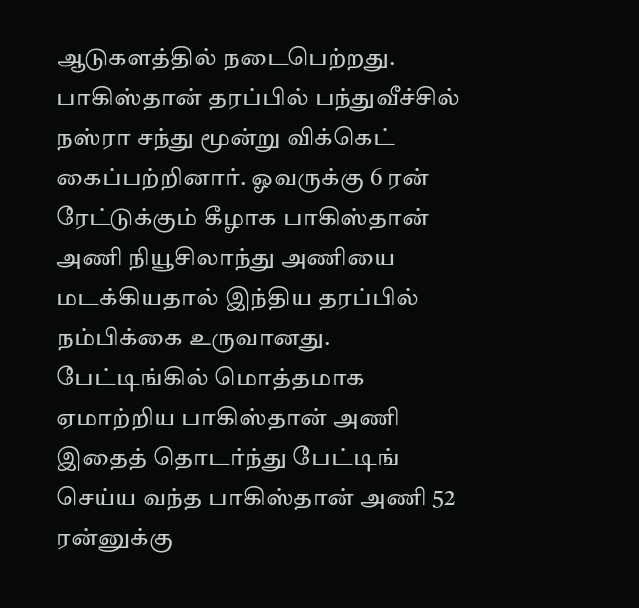ஆடுகளத்தில் நடைபெற்றது. பாகிஸ்தான் தரப்பில் பந்துவீச்சில் நஸ்ரா சந்து மூன்று விக்கெட் கைப்பற்றினார். ஓவருக்கு 6 ரன் ரேட்டுக்கும் கீழாக பாகிஸ்தான் அணி நியூசிலாந்து அணியை மடக்கியதால் இந்திய தரப்பில் நம்பிக்கை உருவானது.
பேட்டிங்கில் மொத்தமாக ஏமாற்றிய பாகிஸ்தான் அணி
இதைத் தொடர்ந்து பேட்டிங் செய்ய வந்த பாகிஸ்தான் அணி 52 ரன்னுக்கு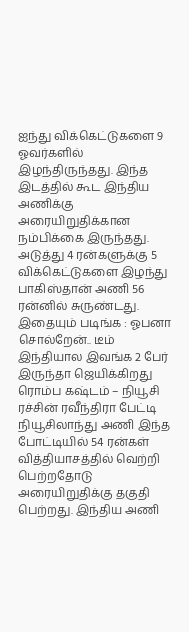ஐந்து விக்கெட்டுகளை 9 ஓவர்களில் இழந்திருந்தது. இந்த இடத்தில் கூட இந்திய அணிக்கு அரையிறுதிக்கான நம்பிக்கை இருந்தது. அடுத்து 4 ரன்களுக்கு 5 விக்கெட்டுகளை இழந்து பாகிஸ்தான் அணி 56 ரன்னில் சுருண்டது.
இதையும் படிங்க : ஓபனா சொல்றேன்.. டீம் இந்தியால இவங்க 2 பேர் இருந்தா ஜெயிக்கிறது ரொம்ப கஷ்டம் – நியூசி ரச்சின் ரவீந்திரா பேட்டி
நியூசிலாந்து அணி இந்த போட்டியில் 54 ரன்கள் வித்தியாசத்தில் வெற்றி பெற்றதோடு அரையிறுதிக்கு தகுதி பெற்றது. இந்திய அணி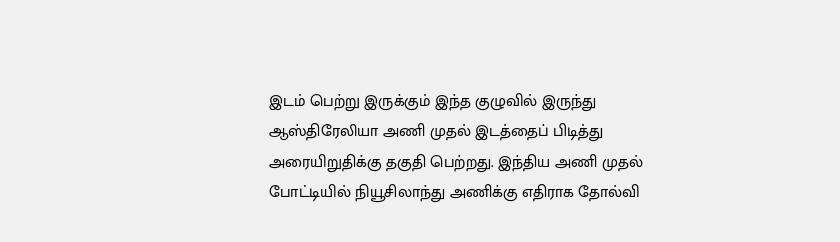இடம் பெற்று இருக்கும் இந்த குழுவில் இருந்து ஆஸ்திரேலியா அணி முதல் இடத்தைப் பிடித்து அரையிறுதிக்கு தகுதி பெற்றது. இந்திய அணி முதல் போட்டியில் நியூசிலாந்து அணிக்கு எதிராக தோல்வி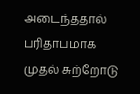அடைந்ததால் பரிதாபமாக முதல் சுற்றோடு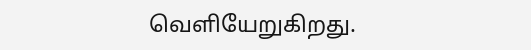வெளியேறுகிறது.